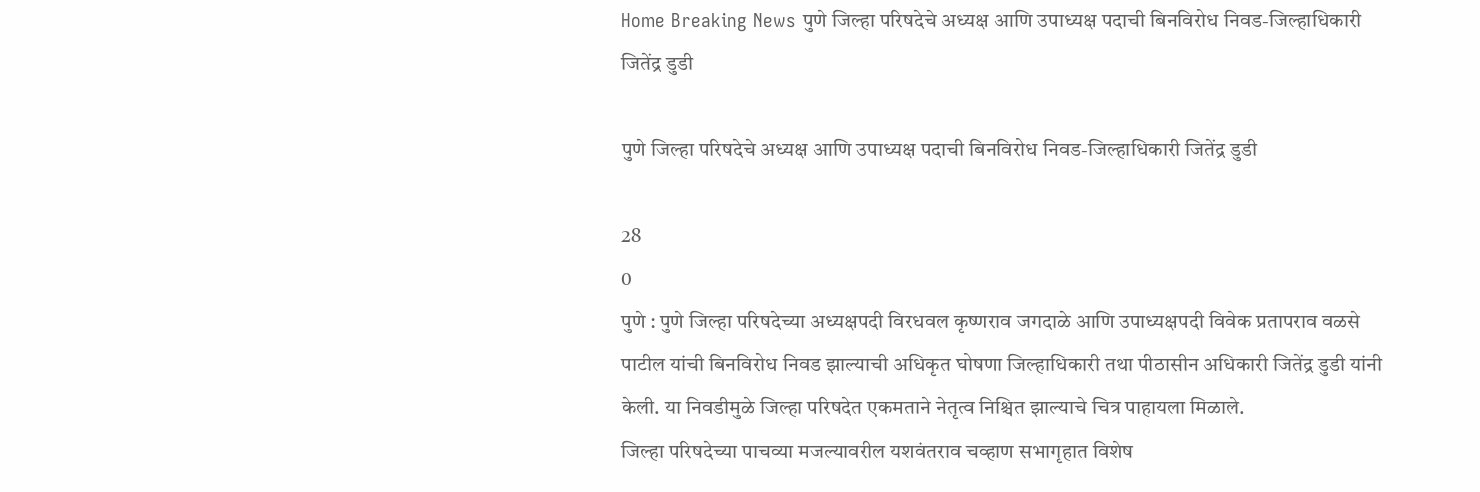Home Breaking News पुणे जिल्हा परिषदेचे अध्यक्ष आणि उपाध्यक्ष पदाची बिनविरोध निवड-जिल्हाधिकारी जितेंद्र डुडी

पुणे जिल्हा परिषदेचे अध्यक्ष आणि उपाध्यक्ष पदाची बिनविरोध निवड-जिल्हाधिकारी जितेंद्र डुडी

28
0
पुणे : पुणे जिल्हा परिषदेच्या अध्यक्षपदी विरधवल कृष्णराव जगदाळे आणि उपाध्यक्षपदी विवेक प्रतापराव वळसे पाटील यांची बिनविरोध निवड झाल्याची अधिकृत घोषणा जिल्हाधिकारी तथा पीठासीन अधिकारी जितेंद्र डुडी यांनी केली. या निवडीमुळे जिल्हा परिषदेत एकमताने नेतृत्व निश्चित झाल्याचे चित्र पाहायला मिळाले.
जिल्हा परिषदेच्या पाचव्या मजल्यावरील यशवंतराव चव्हाण सभागृहात विशेष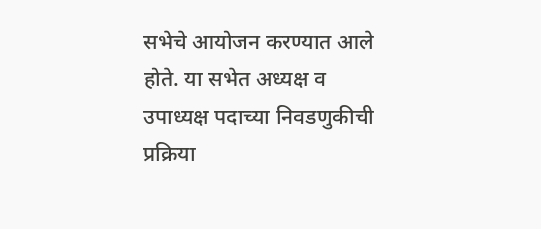सभेचे आयोजन करण्यात आले होते. या सभेत अध्यक्ष व उपाध्यक्ष पदाच्या निवडणुकीची प्रक्रिया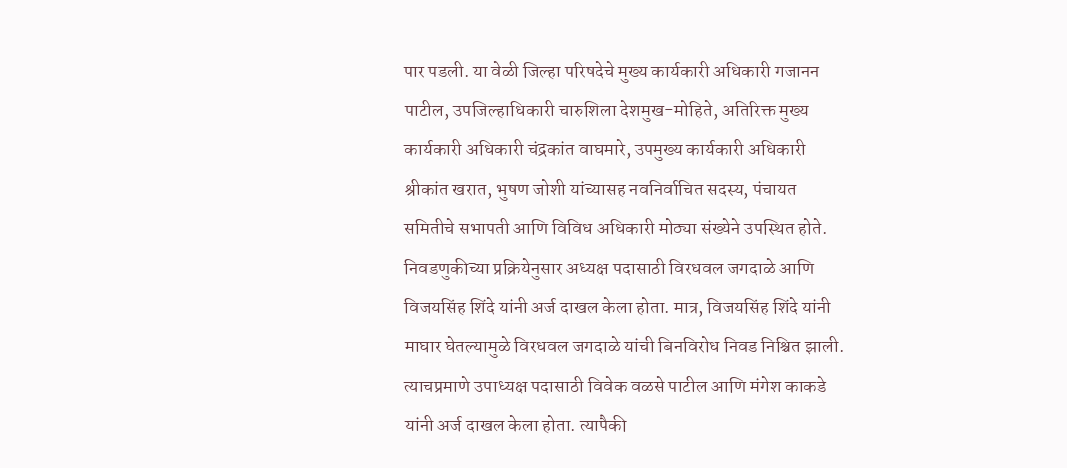पार पडली. या वेळी जिल्हा परिषदेचे मुख्य कार्यकारी अधिकारी गजानन पाटील, उपजिल्हाधिकारी चारुशिला देशमुख-मोहिते, अतिरिक्त मुख्य कार्यकारी अधिकारी चंद्रकांत वाघमारे, उपमुख्य कार्यकारी अधिकारी श्रीकांत खरात, भुषण जोशी यांच्यासह नवनिर्वाचित सदस्य, पंचायत समितीचे सभापती आणि विविध अधिकारी मोठ्या संख्येने उपस्थित होते.
निवडणुकीच्या प्रक्रियेनुसार अध्यक्ष पदासाठी विरधवल जगदाळे आणि विजयसिंह शिंदे यांनी अर्ज दाखल केला होता. मात्र, विजयसिंह शिंदे यांनी माघार घेतल्यामुळे विरधवल जगदाळे यांची बिनविरोध निवड निश्चित झाली. त्याचप्रमाणे उपाध्यक्ष पदासाठी विवेक वळसे पाटील आणि मंगेश काकडे यांनी अर्ज दाखल केला होता. त्यापैकी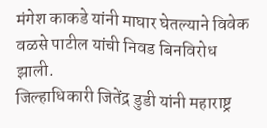मंगेश काकडे यांनी माघार घेतल्याने विवेक वळसे पाटील यांची निवड बिनविरोध झाली.
जिल्हाधिकारी जितेंद्र डुडी यांनी महाराष्ट्र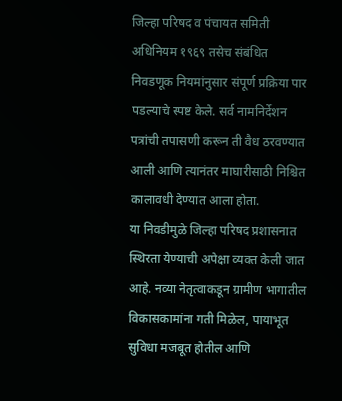जिल्हा परिषद व पंचायत समिती अधिनियम १९६९ तसेच संबंधित निवडणूक नियमांनुसार संपूर्ण प्रक्रिया पार पडल्याचे स्पष्ट केले. सर्व नामनिर्देशन पत्रांची तपासणी करून ती वैध ठरवण्यात आली आणि त्यानंतर माघारीसाठी निश्चित कालावधी देण्यात आला होता.
या निवडीमुळे जिल्हा परिषद प्रशासनात स्थिरता येण्याची अपेक्षा व्यक्त केली जात आहे. नव्या नेतृत्वाकडून ग्रामीण भागातील विकासकामांना गती मिळेल, पायाभूत सुविधा मजबूत होतील आणि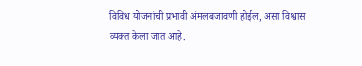विविध योजनांची प्रभावी अंमलबजावणी होईल, असा विश्वास व्यक्त केला जात आहे.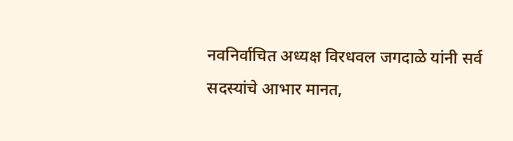नवनिर्वाचित अध्यक्ष विरधवल जगदाळे यांनी सर्व सदस्यांचे आभार मानत,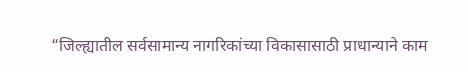“जिल्ह्यातील सर्वसामान्य नागरिकांच्या विकासासाठी प्राधान्याने काम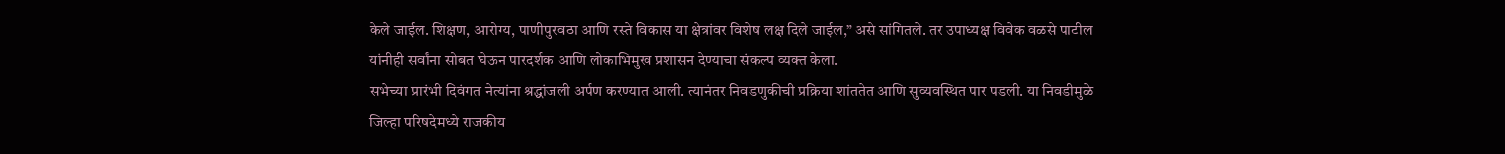केले जाईल. शिक्षण, आरोग्य, पाणीपुरवठा आणि रस्ते विकास या क्षेत्रांवर विशेष लक्ष दिले जाईल,” असे सांगितले. तर उपाध्यक्ष विवेक वळसे पाटील यांनीही सर्वांना सोबत घेऊन पारदर्शक आणि लोकाभिमुख प्रशासन देण्याचा संकल्प व्यक्त केला.
सभेच्या प्रारंभी दिवंगत नेत्यांना श्रद्धांजली अर्पण करण्यात आली. त्यानंतर निवडणुकीची प्रक्रिया शांततेत आणि सुव्यवस्थित पार पडली. या निवडीमुळे जिल्हा परिषदेमध्ये राजकीय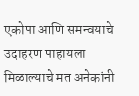एकोपा आणि समन्वयाचे उदाहरण पाहायला मिळाल्याचे मत अनेकांनी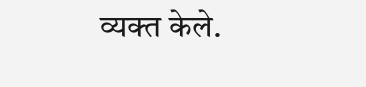व्यक्त केले.